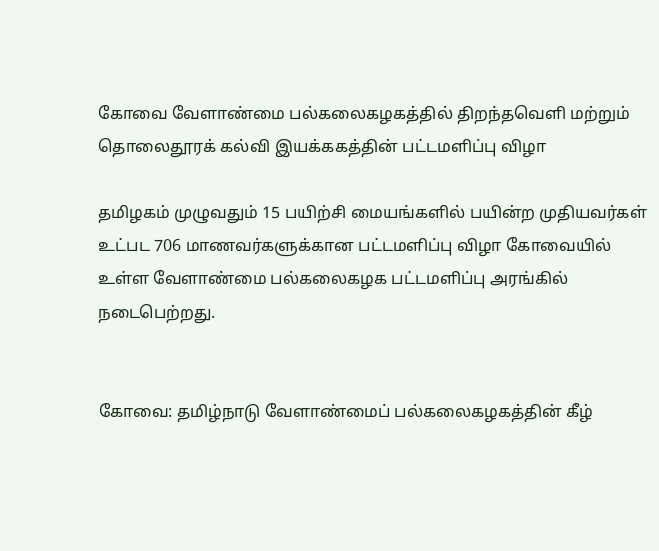கோவை வேளாண்மை பல்கலைகழகத்தில் திறந்தவெளி மற்றும் தொலைதூரக் கல்வி இயக்ககத்தின் பட்டமளிப்பு விழா

தமிழகம் முழுவதும் 15 பயிற்சி மையங்களில் பயின்ற முதியவர்கள் உட்பட 706 மாணவர்களுக்கான பட்டமளிப்பு விழா கோவையில் உள்ள வேளாண்மை பல்கலைகழக பட்டமளிப்பு அரங்கில் நடைபெற்றது.


கோவை: தமிழ்நாடு வேளாண்மைப் பல்கலைகழகத்தின் கீழ்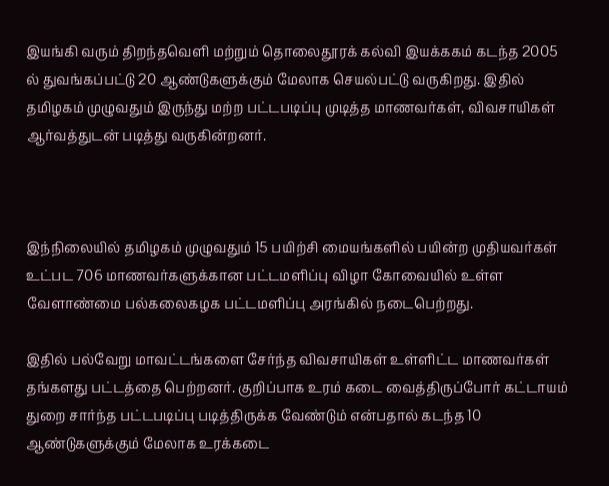இயங்கி வரும் திறந்தவெளி மற்றும் தொலைதூரக் கல்வி இயக்ககம் கடந்த 2005 ல் துவங்கப்பட்டு 20 ஆண்டுகளுக்கும் மேலாக செயல்பட்டு வருகிறது. இதில் தமிழகம் முழுவதும் இருந்து மற்ற பட்டபடிப்பு முடித்த மாணவர்கள், விவசாயிகள் ஆர்வத்துடன் படித்து வருகின்றனர்.



இந்நிலையில் தமிழகம் முழுவதும் 15 பயிற்சி மையங்களில் பயின்ற முதியவர்கள் உட்பட 706 மாணவர்களுக்கான பட்டமளிப்பு விழா கோவையில் உள்ள வேளாண்மை பல்கலைகழக பட்டமளிப்பு அரங்கில் நடைபெற்றது.

இதில் பல்வேறு மாவட்டங்களை சேர்ந்த விவசாயிகள் உள்ளிட்ட மாணவர்கள் தங்களது பட்டத்தை பெற்றனர். குறிப்பாக உரம் கடை வைத்திருப்போர் கட்டாயம் துறை சார்ந்த பட்டபடிப்பு படித்திருக்க வேண்டும் என்பதால் கடந்த 10 ஆண்டுகளுக்கும் மேலாக உரக்கடை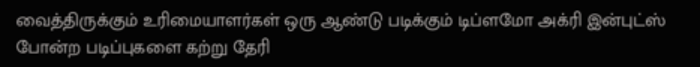வைத்திருக்கும் உரிமையாளர்கள் ஒரு ஆண்டு படிக்கும் டிப்ளமோ அக்ரி இன்புட்ஸ் போன்ற படிப்புகளை கற்று தேரி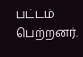பட்டம் பெற்றனர்.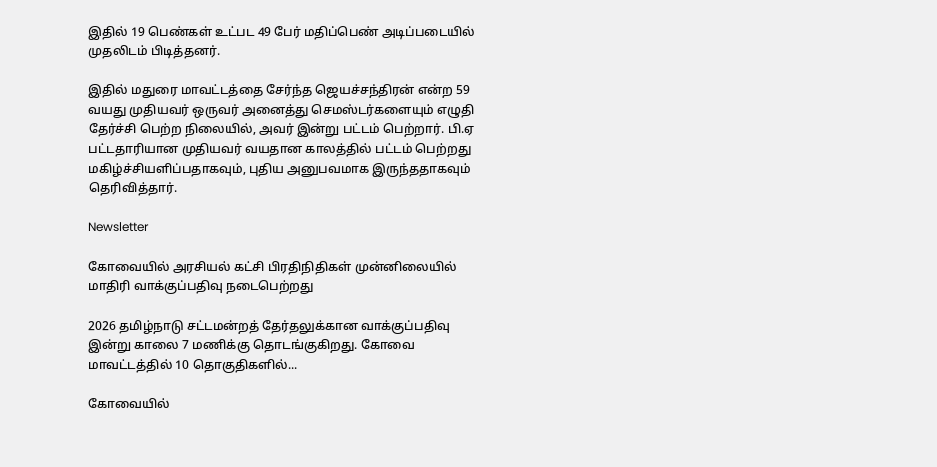இதில் 19 பெண்கள் உட்பட 49 பேர் மதிப்பெண் அடிப்படையில் முதலிடம் பிடித்தனர்.

இதில் மதுரை மாவட்டத்தை சேர்ந்த ஜெயச்சந்திரன் என்ற 59 வயது முதியவர் ஒருவர் அனைத்து செமஸ்டர்களையும் எழுதி தேர்ச்சி பெற்ற நிலையில், அவர் இன்று பட்டம் பெற்றார். பி.ஏ பட்டதாரியான முதியவர் வயதான காலத்தில் பட்டம் பெற்றது மகிழ்ச்சியளிப்பதாகவும், புதிய அனுபவமாக இருந்ததாகவும் தெரிவித்தார்.

Newsletter

கோவையில் அரசியல் கட்சி பிரதிநிதிகள் முன்னிலையில் மாதிரி வாக்குப்பதிவு நடைபெற்றது

2026 தமிழ்நாடு சட்டமன்றத் தேர்தலுக்கான வாக்குப்பதிவு இன்று காலை 7 மணிக்கு தொடங்குகிறது. கோவை மாவட்டத்தில் 10 தொகுதிகளில்...

கோவையில்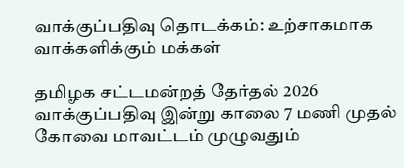வாக்குப்பதிவு தொடக்கம்: உற்சாகமாக வாக்களிக்கும் மக்கள்

தமிழக சட்டமன்றத் தேர்தல் 2026 வாக்குப்பதிவு இன்று காலை 7 மணி முதல் கோவை மாவட்டம் முழுவதும்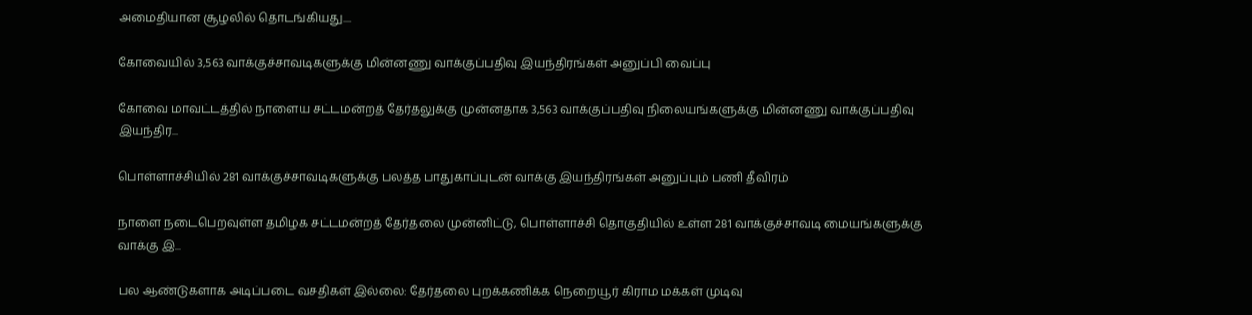அமைதியான சூழலில் தொடங்கியது....

கோவையில் 3,563 வாக்குச்சாவடிகளுக்கு மின்னணு வாக்குப்பதிவு இயந்திரங்கள் அனுப்பி வைப்பு

கோவை மாவட்டத்தில் நாளைய சட்டமன்றத் தேர்தலுக்கு முன்னதாக 3,563 வாக்குப்பதிவு நிலையங்களுக்கு மின்னணு வாக்குப்பதிவு இயந்திர...

பொள்ளாச்சியில் 281 வாக்குச்சாவடிகளுக்கு பலத்த பாதுகாப்புடன் வாக்கு இயந்திரங்கள் அனுப்பும் பணி தீவிரம்

நாளை நடைபெறவுள்ள தமிழக சட்டமன்றத் தேர்தலை முன்னிட்டு, பொள்ளாச்சி தொகுதியில் உள்ள 281 வாக்குச்சாவடி மையங்களுக்கு வாக்கு இ...

பல ஆண்டுகளாக அடிப்படை வசதிகள் இல்லை: தேர்தலை புறக்கணிக்க நெறையூர் கிராம மக்கள் முடிவு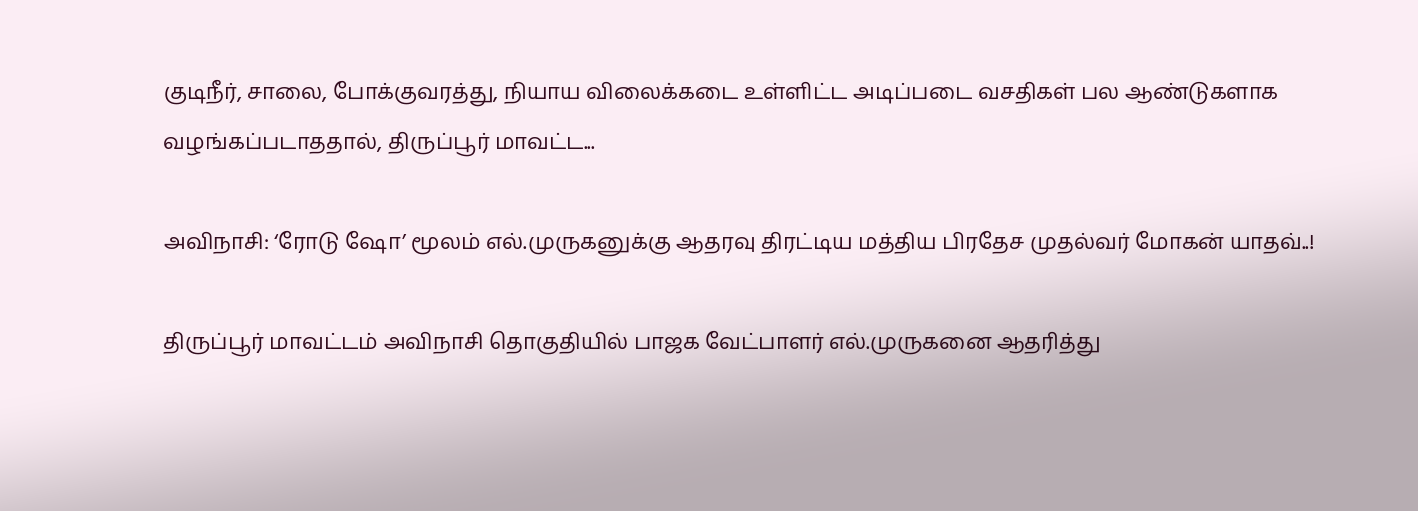குடிநீர், சாலை, போக்குவரத்து, நியாய விலைக்கடை உள்ளிட்ட அடிப்படை வசதிகள் பல ஆண்டுகளாக வழங்கப்படாததால், திருப்பூர் மாவட்ட...

அவிநாசி: ‘ரோடு ஷோ’ மூலம் எல்.முருகனுக்கு ஆதரவு திரட்டிய மத்திய பிரதேச முதல்வர் மோகன் யாதவ்..!

திருப்பூர் மாவட்டம் அவிநாசி தொகுதியில் பாஜக வேட்பாளர் எல்.முருகனை ஆதரித்து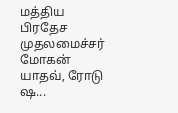மத்திய பிரதேச முதலமைச்சர் மோகன் யாதவ், ரோடு ஷ...